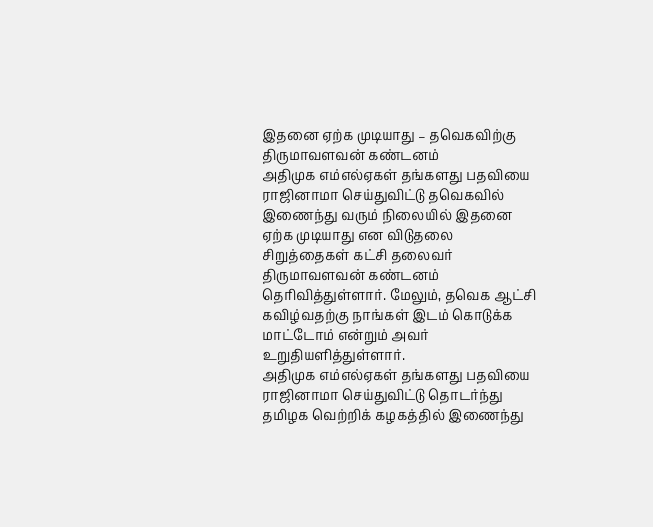இதனை ஏற்க முடியாது – தவெகவிற்கு திருமாவளவன் கண்டனம்
அதிமுக எம்எல்ஏகள் தங்களது பதவியை ராஜினாமா செய்துவிட்டு தவெகவில் இணைந்து வரும் நிலையில் இதனை ஏற்க முடியாது என விடுதலை சிறுத்தைகள் கட்சி தலைவர் திருமாவளவன் கண்டனம் தெரிவித்துள்ளார். மேலும், தவெக ஆட்சி கவிழ்வதற்கு நாங்கள் இடம் கொடுக்க மாட்டோம் என்றும் அவர் உறுதியளித்துள்ளார்.
அதிமுக எம்எல்ஏகள் தங்களது பதவியை ராஜினாமா செய்துவிட்டு தொடர்ந்து தமிழக வெற்றிக் கழகத்தில் இணைந்து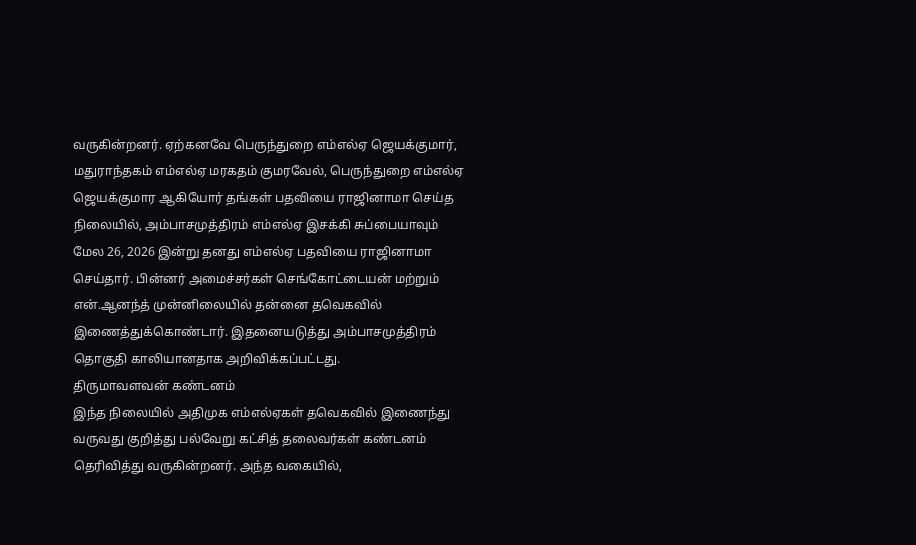வருகின்றனர். ஏற்கனவே பெருந்துறை எம்எல்ஏ ஜெயக்குமார், மதுராந்தகம் எம்எல்ஏ மரகதம் குமரவேல், பெருந்துறை எம்எல்ஏ ஜெயக்குமார ஆகியோர் தங்கள் பதவியை ராஜினாமா செய்த நிலையில், அம்பாசமுத்திரம் எம்எல்ஏ இசக்கி சுப்பையாவும் மேல 26, 2026 இன்று தனது எம்எல்ஏ பதவியை ராஜினாமா செய்தார். பின்னர் அமைச்சர்கள் செங்கோட்டையன் மற்றும் என்.ஆனந்த் முன்னிலையில் தன்னை தவெகவில் இணைத்துக்கொண்டார். இதனையடுத்து அம்பாசமுத்திரம் தொகுதி காலியானதாக அறிவிக்கப்பட்டது.
திருமாவளவன் கண்டனம்
இந்த நிலையில் அதிமுக எம்எல்ஏகள் தவெகவில் இணைந்து வருவது குறித்து பல்வேறு கட்சித் தலைவர்கள் கண்டனம் தெரிவித்து வருகின்றனர். அந்த வகையில்,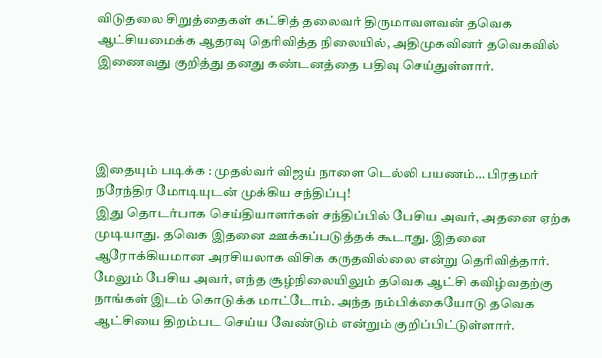விடுதலை சிறுத்தைகள் கட்சித் தலைவர் திருமாவளவன் தவெக ஆட்சியமைக்க ஆதரவு தெரிவித்த நிலையில், அதிமுகவினர் தவெகவில் இணைவது குறித்து தனது கண்டனத்தை பதிவு செய்துள்ளார்.




இதையும் படிக்க : முதல்வர் விஜய் நாளை டெல்லி பயணம்… பிரதமர் நரேந்திர மோடியுடன் முக்கிய சந்திப்பு!
இது தொடர்பாக செய்தியாளர்கள் சந்திப்பில் பேசிய அவர், அதனை ஏற்க முடியாது. தவெக இதனை ஊக்கப்படுத்தக் கூடாது. இதனை ஆரோக்கியமான அரசியலாக விசிக கருதவில்லை என்று தெரிவித்தார். மேலும் பேசிய அவர், எந்த சூழ்நிலையிலும் தவெக ஆட்சி கவிழ்வதற்கு நாங்கள் இடம் கொடுக்க மாட்டோம். அந்த நம்பிக்கையோடு தவெக ஆட்சியை திறம்பட செய்ய வேண்டும் என்றும் குறிப்பிட்டுள்ளார்.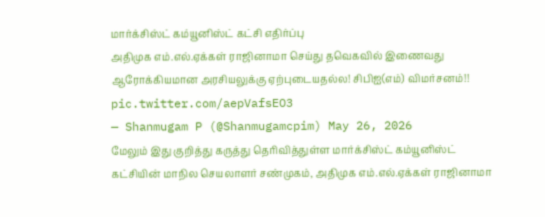மார்க்சிஸ்ட் கம்யூனிஸ்ட் கட்சி எதிர்ப்பு
அதிமுக எம்.எல்.ஏக்கள் ராஜினாமா செய்து தவெகவில் இணைவது ஆரோக்கியமான அரசியலுக்கு ஏற்புடையதல்ல! சிபிஐ(எம்) விமர்சனம்!! pic.twitter.com/aepVafsEO3
— Shanmugam P (@Shanmugamcpim) May 26, 2026
மேலும் இது குறித்து கருத்து தெரிவித்துள்ள மார்க்சிஸ்ட் கம்யூனிஸ்ட் கட்சியின் மாநில செயலாளர் சண்முகம், அதிமுக எம்.எல்.ஏக்கள் ராஜினாமா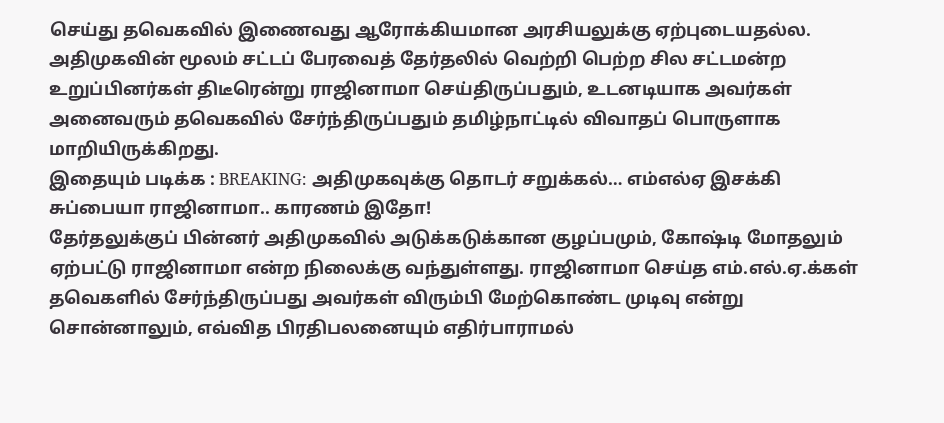செய்து தவெகவில் இணைவது ஆரோக்கியமான அரசியலுக்கு ஏற்புடையதல்ல. அதிமுகவின் மூலம் சட்டப் பேரவைத் தேர்தலில் வெற்றி பெற்ற சில சட்டமன்ற உறுப்பினர்கள் திடீரென்று ராஜினாமா செய்திருப்பதும், உடனடியாக அவர்கள் அனைவரும் தவெகவில் சேர்ந்திருப்பதும் தமிழ்நாட்டில் விவாதப் பொருளாக மாறியிருக்கிறது.
இதையும் படிக்க : BREAKING: அதிமுகவுக்கு தொடர் சறுக்கல்… எம்எல்ஏ இசக்கி சுப்பையா ராஜினாமா.. காரணம் இதோ!
தேர்தலுக்குப் பின்னர் அதிமுகவில் அடுக்கடுக்கான குழப்பமும், கோஷ்டி மோதலும் ஏற்பட்டு ராஜினாமா என்ற நிலைக்கு வந்துள்ளது. ராஜினாமா செய்த எம்.எல்.ஏ.க்கள் தவெகளில் சேர்ந்திருப்பது அவர்கள் விரும்பி மேற்கொண்ட முடிவு என்று சொன்னாலும், எவ்வித பிரதிபலனையும் எதிர்பாராமல்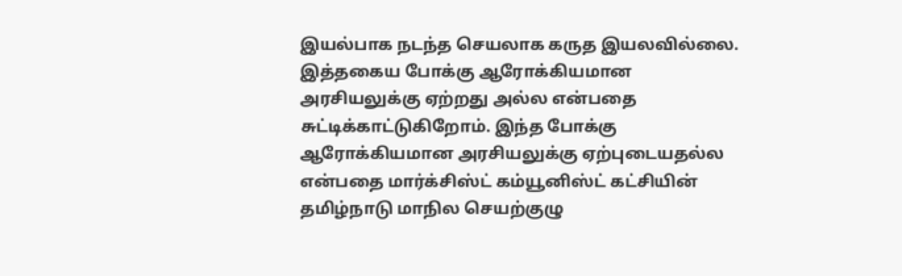இயல்பாக நடந்த செயலாக கருத இயலவில்லை. இத்தகைய போக்கு ஆரோக்கியமான அரசியலுக்கு ஏற்றது அல்ல என்பதை சுட்டிக்காட்டுகிறோம். இந்த போக்கு ஆரோக்கியமான அரசியலுக்கு ஏற்புடையதல்ல என்பதை மார்க்சிஸ்ட் கம்யூனிஸ்ட் கட்சியின் தமிழ்நாடு மாநில செயற்குழு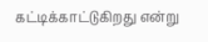கட்டிக்காட்டுகிறது என்று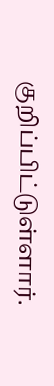குறிப்பிட்டுள்ளார்.